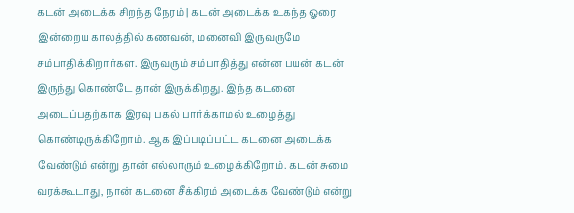கடன் அடைக்க சிறந்த நேரம் | கடன் அடைக்க உகந்த ஓரை
இன்றைய காலத்தில் கணவன், மனைவி இருவருமே சம்பாதிக்கிறார்கள. இருவரும் சம்பாதித்து என்ன பயன் கடன் இருந்து கொண்டே தான் இருக்கிறது. இந்த கடனை அடைப்பதற்காக இரவு பகல் பார்க்காமல் உழைத்து கொண்டிருக்கிறோம். ஆக இப்படிப்பட்ட கடனை அடைக்க வேண்டும் என்று தான் எல்லாரும் உழைக்கிறோம். கடன் சுமை வரக்கூடாது, நான் கடனை சீக்கிரம் அடைக்க வேண்டும் என்று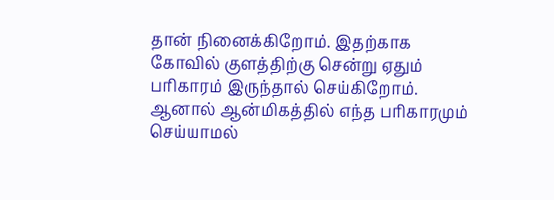தான் நினைக்கிறோம். இதற்காக கோவில் குளத்திற்கு சென்று ஏதும் பரிகாரம் இருந்தால் செய்கிறோம்.
ஆனால் ஆன்மிகத்தில் எந்த பரிகாரமும் செய்யாமல்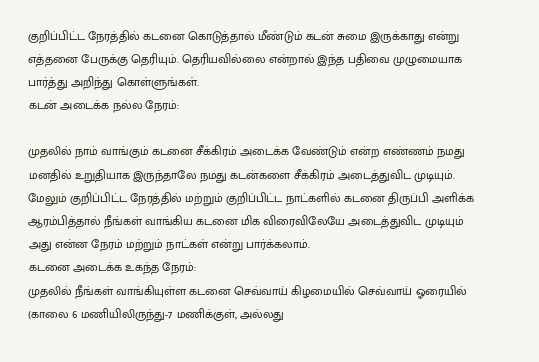குறிப்பிட்ட நேரத்தில் கடனை கொடுத்தால் மீண்டும் கடன் சுமை இருக்காது என்று எத்தனை பேருக்கு தெரியும். தெரியவில்லை என்றால் இந்த பதிவை முழுமையாக பார்த்து அறிந்து கொள்ளுங்கள்.
கடன் அடைக்க நல்ல நேரம்:

முதலில் நாம் வாங்கும் கடனை சீக்கிரம் அடைக்க வேண்டும் என்ற எண்ணம் நமது மனதில் உறுதியாக இருந்தாலே நமது கடன்களை சீக்கிரம் அடைத்துவிட முடியும்.
மேலும் குறிப்பிட்ட நேரத்தில் மற்றும் குறிப்பிட்ட நாட்களில் கடனை திருப்பி அளிக்க ஆரம்பித்தால் நீங்கள் வாங்கிய கடனை மிக விரைவிலேயே அடைத்துவிட முடியும் அது என்ன நேரம் மற்றும் நாட்கள் என்று பார்க்கலாம்.
கடனை அடைக்க உகந்த நேரம்:
முதலில் நீங்கள் வாங்கியுள்ள கடனை செவ்வாய் கிழமையில் செவ்வாய் ஓரையில் (காலை 6 மணியிலிருந்து-7 மணிக்குள், அல்லது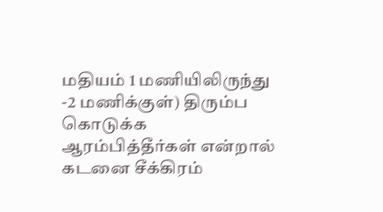மதியம் 1 மணியிலிருந்து -2 மணிக்குள்) திரும்ப கொடுக்க ஆரம்பித்தீர்கள் என்றால் கடனை சீக்கிரம்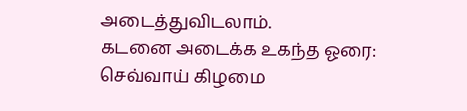அடைத்துவிடலாம்.
கடனை அடைக்க உகந்த ஓரை:
செவ்வாய் கிழமை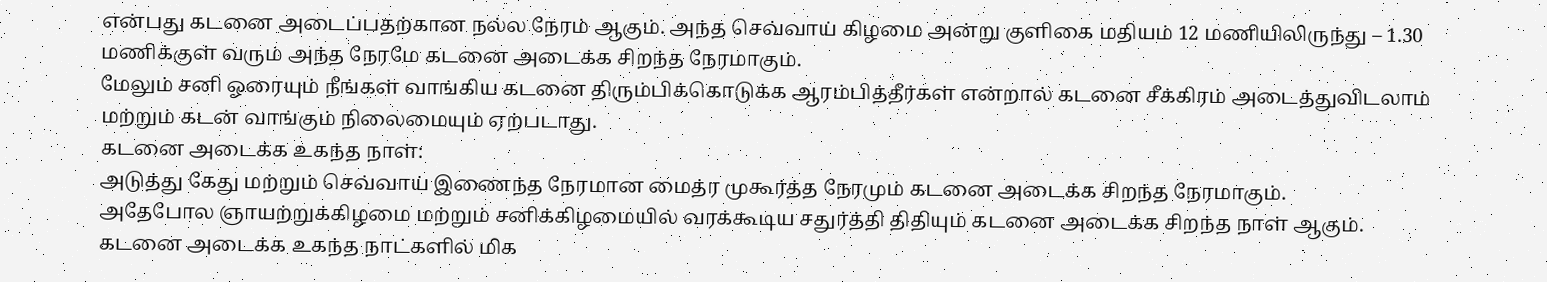என்பது கடனை அடைப்பதற்கான நல்ல நேரம் ஆகும். அந்த செவ்வாய் கிழமை அன்று குளிகை மதியம் 12 மணியிலிருந்து – 1.30 மணிக்குள் வரும் அந்த நேரமே கடனை அடைக்க சிறந்த நேரமாகும்.
மேலும் சனி ஓரையும் நீங்கள் வாங்கிய கடனை திரும்பிக்கொடுக்க ஆரம்பித்தீர்கள் என்றால் கடனை சீக்கிரம் அடைத்துவிடலாம் மற்றும் கடன் வாங்கும் நிலைமையும் ஏற்படாது.
கடனை அடைக்க உகந்த நாள்:
அடுத்து கேது மற்றும் செவ்வாய் இணைந்த நேரமான மைத்ர முகூர்த்த நேரமும் கடனை அடைக்க சிறந்த நேரமாகும்.
அதேபோல ஞாயற்றுக்கிழமை மற்றும் சனிக்கிழமையில் வரக்கூடிய சதுர்த்தி திதியும் கடனை அடைக்க சிறந்த நாள் ஆகும்.
கடனை அடைக்க உகந்த நாட்களில் மிக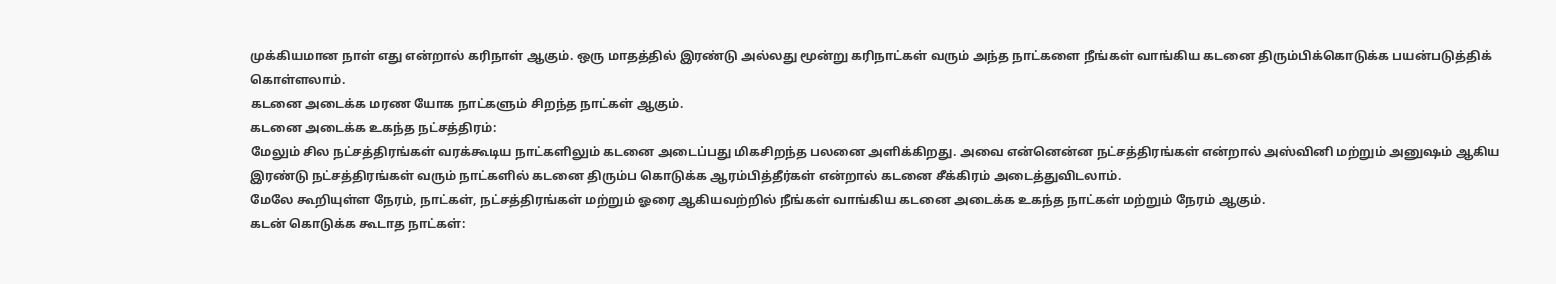முக்கியமான நாள் எது என்றால் கரிநாள் ஆகும். ஒரு மாதத்தில் இரண்டு அல்லது மூன்று கரிநாட்கள் வரும் அந்த நாட்களை நீங்கள் வாங்கிய கடனை திரும்பிக்கொடுக்க பயன்படுத்திக் கொள்ளலாம்.
கடனை அடைக்க மரண யோக நாட்களும் சிறந்த நாட்கள் ஆகும்.
கடனை அடைக்க உகந்த நட்சத்திரம்:
மேலும் சில நட்சத்திரங்கள் வரக்கூடிய நாட்களிலும் கடனை அடைப்பது மிகசிறந்த பலனை அளிக்கிறது. அவை என்னென்ன நட்சத்திரங்கள் என்றால் அஸ்வினி மற்றும் அனுஷம் ஆகிய இரண்டு நட்சத்திரங்கள் வரும் நாட்களில் கடனை திரும்ப கொடுக்க ஆரம்பித்தீர்கள் என்றால் கடனை சீக்கிரம் அடைத்துவிடலாம்.
மேலே கூறியுள்ள நேரம், நாட்கள், நட்சத்திரங்கள் மற்றும் ஓரை ஆகியவற்றில் நீங்கள் வாங்கிய கடனை அடைக்க உகந்த நாட்கள் மற்றும் நேரம் ஆகும்.
கடன் கொடுக்க கூடாத நாட்கள்: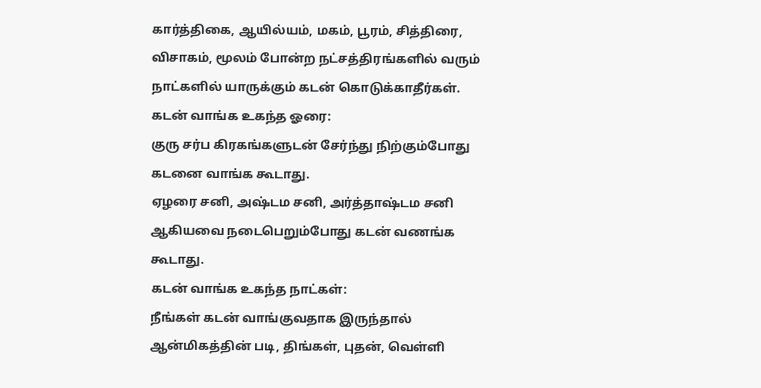கார்த்திகை, ஆயில்யம், மகம், பூரம், சித்திரை, விசாகம், மூலம் போன்ற நட்சத்திரங்களில் வரும் நாட்களில் யாருக்கும் கடன் கொடுக்காதீர்கள்.
கடன் வாங்க உகந்த ஓரை:
குரு சர்ப கிரகங்களுடன் சேர்ந்து நிற்கும்போது கடனை வாங்க கூடாது.
ஏழரை சனி, அஷ்டம சனி, அர்த்தாஷ்டம சனி ஆகியவை நடைபெறும்போது கடன் வணங்க கூடாது.
கடன் வாங்க உகந்த நாட்கள்:
நீங்கள் கடன் வாங்குவதாக இருந்தால் ஆன்மிகத்தின் படி, திங்கள், புதன், வெள்ளி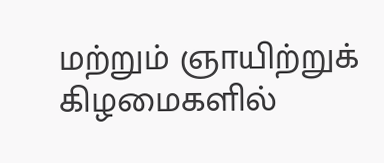மற்றும் ஞாயிற்றுக் கிழமைகளில்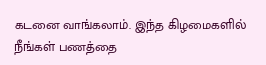கடனை வாங்கலாம். இந்த கிழமைகளில் நீங்கள் பணத்தை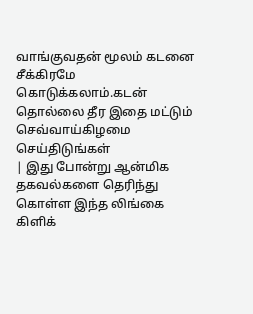வாங்குவதன் மூலம் கடனை சீக்கிரமே கொடுக்கலாம்.கடன் தொல்லை தீர இதை மட்டும் செவ்வாய்கிழமை செய்திடுங்கள்
| இது போன்று ஆன்மிக தகவல்களை தெரிந்து கொள்ள இந்த லிங்கை கிளிக்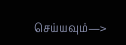செய்யவும்—>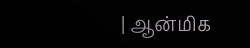| ஆன்மிக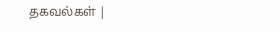தகவல்கள் |